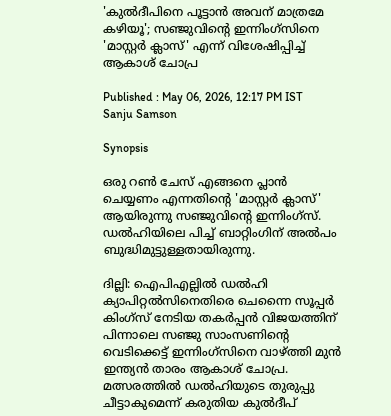'കുൽദീപിനെ പൂട്ടാൻ അവന് മാത്രമേ കഴിയൂ'; സഞ്ജുവിന്‍റെ ഇന്നിംഗ്‌സിനെ 'മാസ്റ്റർ ക്ലാസ്' എന്ന് വിശേഷിപ്പിച്ച് ആകാശ് ചോപ്ര

Published : May 06, 2026, 12:17 PM IST
Sanju Samson

Synopsis

ഒരു റൺ ചേസ് എങ്ങനെ പ്ലാൻ ചെയ്യണം എന്നതിന്‍റെ 'മാസ്റ്റർ ക്ലാസ്' ആയിരുന്നു സഞ്ജുവിന്‍റെ ഇന്നിംഗ്സ്. ഡൽഹിയിലെ പിച്ച് ബാറ്റിംഗിന് അൽപം ബുദ്ധിമുട്ടുള്ളതായിരുന്നു.

ദില്ലി: ഐപിഎല്ലിൽ ഡൽഹി ക്യാപിറ്റൽസിനെതിരെ ചെന്നൈ സൂപ്പർ കിംഗ്‌സ് നേടിയ തകര്‍പ്പൻ വിജയത്തിന് പിന്നാലെ സഞ്ജു സാംസണിന്‍റെ വെടിക്കെട്ട് ഇന്നിംഗ്സിനെ വാഴ്ത്തി മുൻ ഇന്ത്യൻ താരം ആകാശ് ചോപ്ര. മത്സരത്തില്‍ ഡൽഹിയുടെ തുരുപ്പു ചീട്ടാകുമെന്ന് കരുതിയ കുൽദീപ്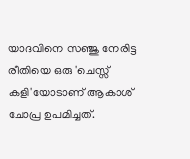യാദവിനെ സഞ്ജു നേരിട്ട രീതിയെ ഒരു 'ചെസ്സ് കളി'യോടാണ് ആകാശ് ചോപ്ര ഉപമിച്ചത്.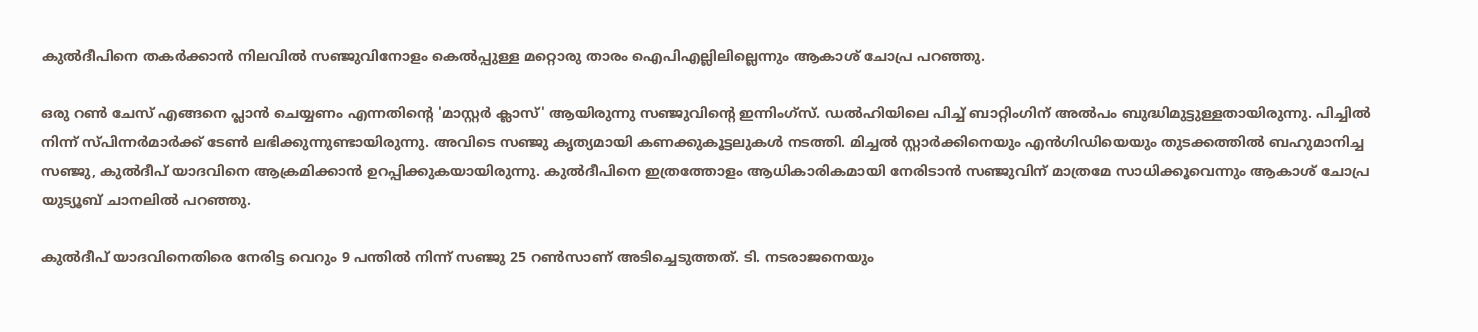കുൽദീപിനെ തകർക്കാൻ നിലവിൽ സഞ്ജുവിനോളം കെൽപ്പുള്ള മറ്റൊരു താരം ഐപിഎല്ലിലില്ലെന്നും ആകാശ് ചോപ്ര പറഞ്ഞു.

ഒരു റൺ ചേസ് എങ്ങനെ പ്ലാൻ ചെയ്യണം എന്നതിന്‍റെ 'മാസ്റ്റർ ക്ലാസ്' ആയിരുന്നു സഞ്ജുവിന്‍റെ ഇന്നിംഗ്സ്. ഡൽഹിയിലെ പിച്ച് ബാറ്റിംഗിന് അൽപം ബുദ്ധിമുട്ടുള്ളതായിരുന്നു. പിച്ചിൽ നിന്ന് സ്പിന്നര്‍മാര്‍ക്ക് ടേണ്‍ ലഭിക്കുന്നുണ്ടായിരുന്നു. അവിടെ സഞ്ജു കൃത്യമായി കണക്കുകൂട്ടലുകൾ നടത്തി. മിച്ചൽ സ്റ്റാർക്കിനെയും എൻഗിഡിയെയും തുടക്കത്തിൽ ബഹുമാനിച്ച സഞ്ജു, കുൽദീപ് യാദവിനെ ആക്രമിക്കാൻ ഉറപ്പിക്കുകയായിരുന്നു. കുൽദീപിനെ ഇത്രത്തോളം ആധികാരികമായി നേരിടാൻ സഞ്ജുവിന് മാത്രമേ സാധിക്കൂവെന്നും ആകാശ് ചോപ്ര യുട്യൂബ് ചാനലില്‍ പറഞ്ഞു.

കുൽദീപ് യാദവിനെതിരെ നേരിട്ട വെറും 9 പന്തിൽ നിന്ന് സഞ്ജു 25 റൺസാണ് അടിച്ചെടുത്തത്. ടി. നടരാജനെയും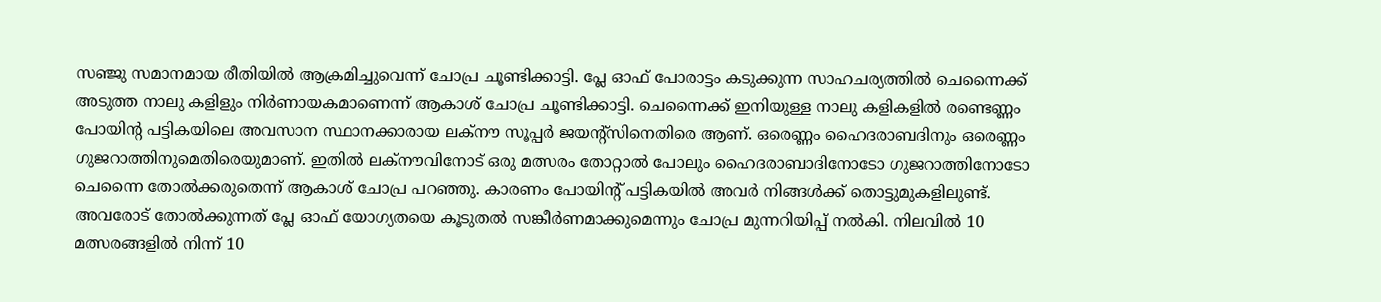സഞ്ജു സമാനമായ രീതിയിൽ ആക്രമിച്ചുവെന്ന് ചോപ്ര ചൂണ്ടിക്കാട്ടി. പ്ലേ ഓഫ് പോരാട്ടം കടുക്കുന്ന സാഹചര്യത്തിൽ ചെന്നൈക്ക് അടുത്ത നാലു കളിളും നിര്‍ണായകമാണെന്ന് ആകാശ് ചോപ്ര ചൂണ്ടിക്കാട്ടി. ചെന്നൈക്ക് ഇനിയുള്ള നാലു കളികളില്‍ രണ്ടെണ്ണം പോയിന്‍റ പട്ടികയിലെ അവസാന സ്ഥാനക്കാരായ ലക്നൗ സൂപ്പര്‍ ജയന്‍റ്സിനെതിരെ ആണ്. ഒരെണ്ണം ഹൈദരാബദിനും ഒരെണ്ണം ഗുജറാത്തിനുമെതിരെയുമാണ്. ഇതില്‍ ലക്നൗവിനോട് ഒരു മത്സരം തോറ്റാല്‍ പോലും ഹൈദരാബാദിനോടോ ഗുജറാത്തിനോടോ ചെന്നൈ തോൽക്കരുതെന്ന് ആകാശ് ചോപ്ര പറഞ്ഞു. കാരണം പോയിന്‍റ് പട്ടികയിൽ അവർ നിങ്ങൾക്ക് തൊട്ടുമുകളിലുണ്ട്. അവരോട് തോൽക്കുന്നത് പ്ലേ ഓഫ് യോഗ്യതയെ കൂടുതല്‍ സങ്കീര്‍ണമാക്കുമെന്നും ചോപ്ര മുന്നറിയിപ്പ് നൽകി. നിലവിൽ 10 മത്സരങ്ങളിൽ നിന്ന് 10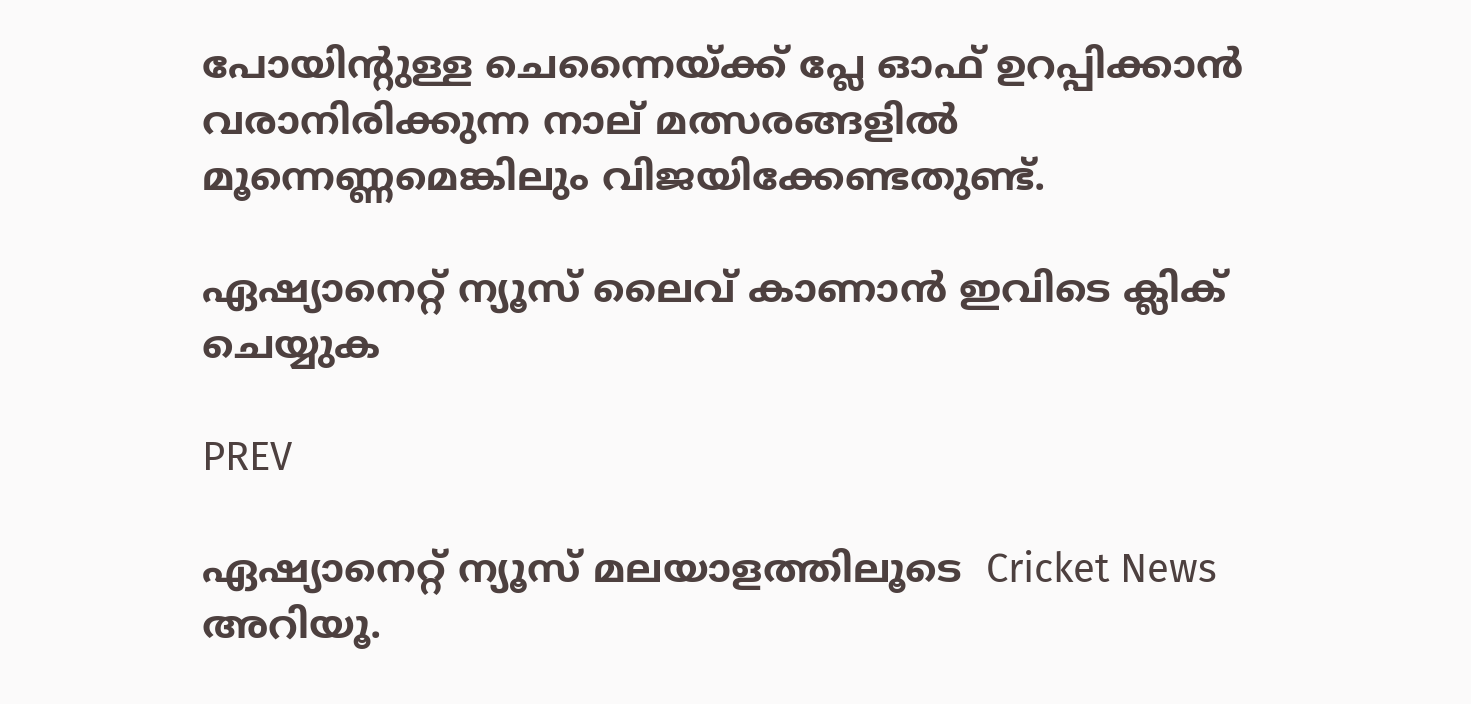പോയിന്റുള്ള ചെന്നൈയ്ക്ക് പ്ലേ ഓഫ് ഉറപ്പിക്കാൻ വരാനിരിക്കുന്ന നാല് മത്സരങ്ങളിൽ മൂന്നെണ്ണമെങ്കിലും വിജയിക്കേണ്ടതുണ്ട്.

ഏഷ്യാനെറ്റ് ന്യൂസ് ലൈവ് കാണാന്‍ ഇവിടെ ക്ലിക് ചെയ്യുക

PREV

ഏഷ്യാനെറ്റ് ന്യൂസ് മലയാളത്തിലൂടെ  Cricket News അറിയൂ.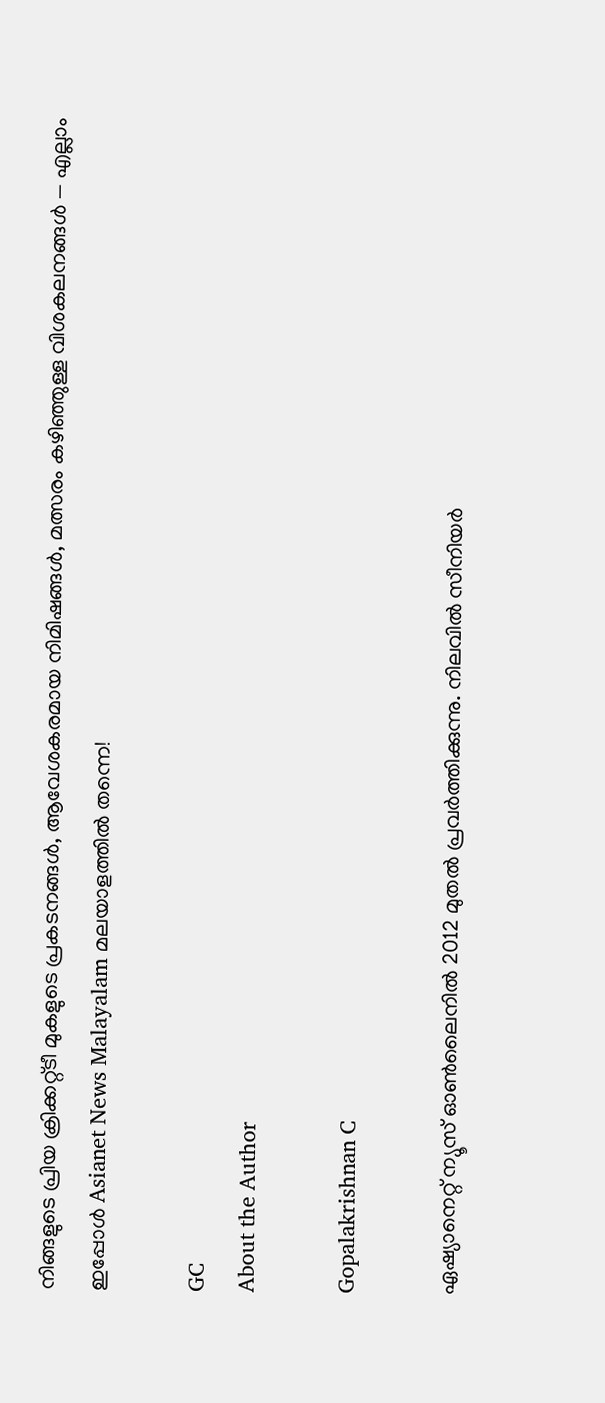നിങ്ങളുടെ പ്രിയ ക്രിക്കറ്റ്ടീ മുകളുടെ പ്രകടനങ്ങൾ, ആവേശകരമായ നിമിഷങ്ങൾ, മത്സരം കഴിഞ്ഞുള്ള വിശകലനങ്ങൾ — എല്ലാം ഇപ്പോൾ Asianet News Malayalam മലയാളത്തിൽ തന്നെ!

GC
About the Author

Gopalakrishnan C

ഏഷ്യാനെറ്റ് ന്യൂസ് ഓണ്‍ലൈനില്‍ 2012 മുതല്‍ പ്രവര്‍ത്തിക്കുന്നു. നിലവില്‍ സീനിയര്‍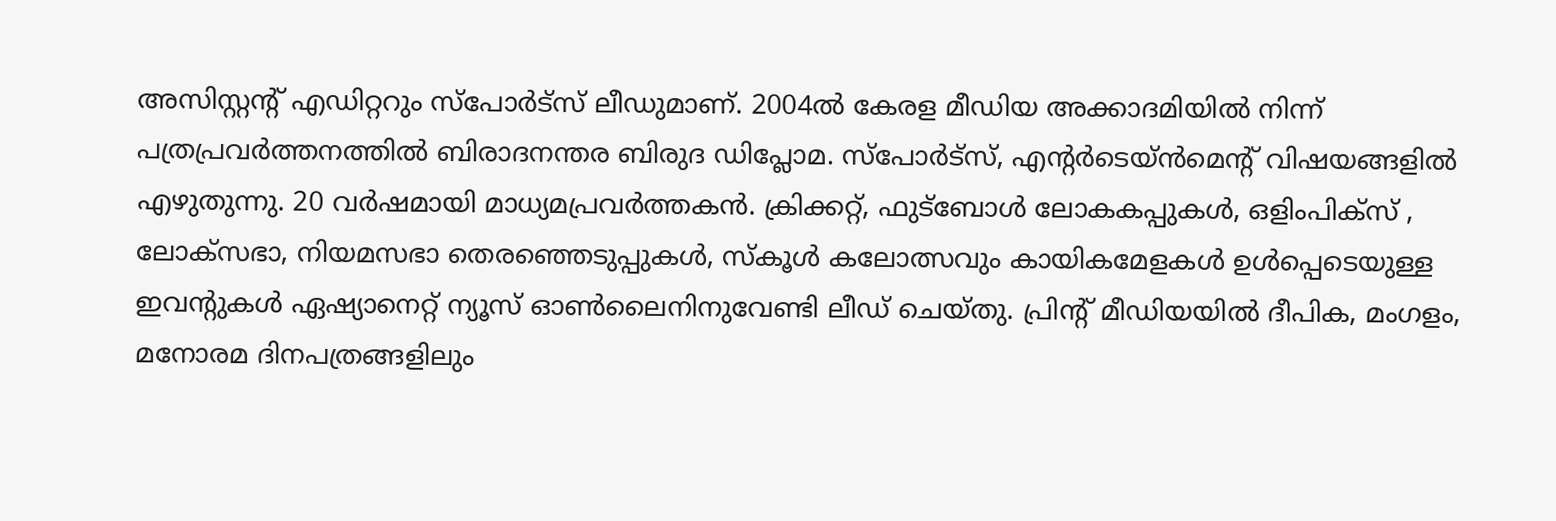അസിസ്റ്റന്‍റ് എഡിറ്ററും സ്പോർട്സ് ലീഡുമാണ്. 2004ൽ കേരള മീഡിയ അക്കാദമിയില്‍ നിന്ന് പത്രപ്രവര്‍ത്തനത്തില്‍ ബിരാദനന്തര ബിരുദ ഡിപ്ലോമ. സ്പോര്‍ട്സ്, എന്‍റര്‍ടെയ്ൻമെന്‍റ് വിഷയങ്ങളില്‍ എഴുതുന്നു. 20 വര്‍ഷമായി മാധ്യമപ്രവര്‍ത്തകൻ. ക്രിക്കറ്റ്, ഫുട്ബോള്‍ ലോകകപ്പുകൾ, ഒളിംപിക്സ് , ലോക്സഭാ, നിയമസഭാ തെരഞ്ഞെടുപ്പുകള്‍, സ്കൂള്‍ കലോത്സവും കായികമേളകള്‍ ഉള്‍പ്പെടെയുള്ള ഇവന്‍റുകള്‍ ഏഷ്യാനെറ്റ് ന്യൂസ് ഓണ്‍ലൈനിനുവേണ്ടി ലീഡ് ചെയ്തു. പ്രിന്‍റ് മീഡിയയില്‍ ദീപിക, മംഗളം, മനോരമ ദിനപത്രങ്ങളിലും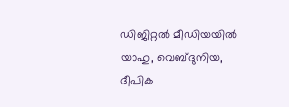ഡിജിറ്റൽ മീഡിയയില്‍ യാഹു, വെബ്ദുനിയ, ദീപിക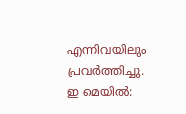എന്നിവയിലും പ്രവര്‍ത്തിച്ചു. ഇ മെയില്‍: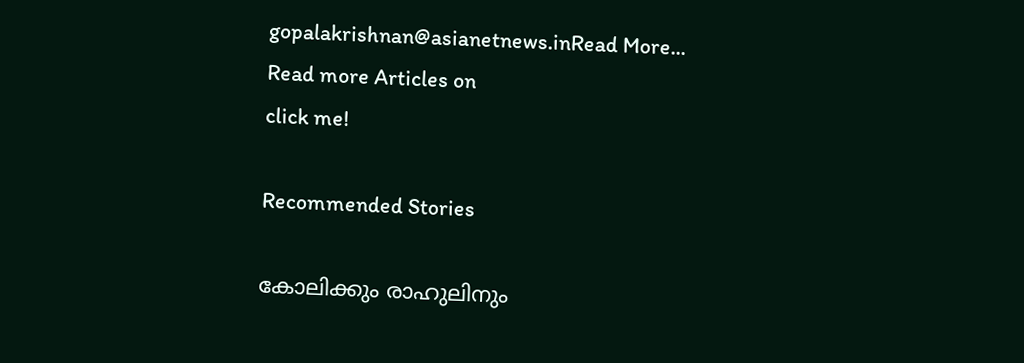gopalakrishnan@asianetnews.inRead More...
Read more Articles on
click me!

Recommended Stories

കോലിക്കും രാഹുലിനും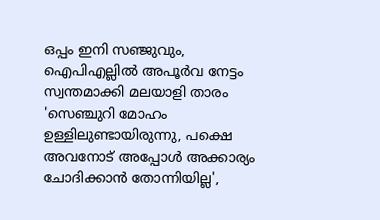ഒപ്പം ഇനി സഞ്ജുവും, ഐപിഎല്ലിൽ അപൂര്‍വ നേട്ടം സ്വന്തമാക്കി മലയാളി താരം
'സെഞ്ചുറി മോഹം ഉള്ളിലുണ്ടായിരുന്നു, പക്ഷെ അവനോട് അപ്പോൾ അക്കാര്യം ചോദിക്കാന്‍ തോന്നിയില്ല',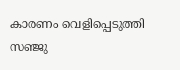കാരണം വെളിപ്പെടുത്തി സഞ്ജു